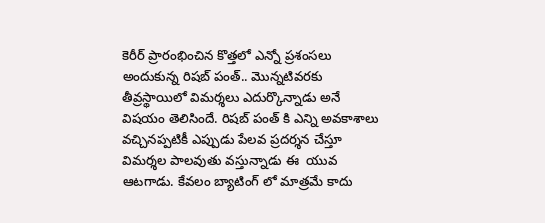కెరీర్ ప్రారంభించిన కొత్తలో ఎన్నో ప్రశంసలు అందుకున్న రిషబ్ పంత్.. మొన్నటివరకు తీవ్రస్థాయిలో విమర్శలు ఎదుర్కొన్నాడు అనే విషయం తెలిసిందే. రిషబ్ పంత్ కి ఎన్ని అవకాశాలు వచ్చినప్పటికీ ఎప్పుడు పేలవ ప్రదర్శన చేస్తూ విమర్శల పాలవుతు వస్తున్నాడు ఈ  యువ ఆటగాడు. కేవలం బ్యాటింగ్ లో మాత్రమే కాదు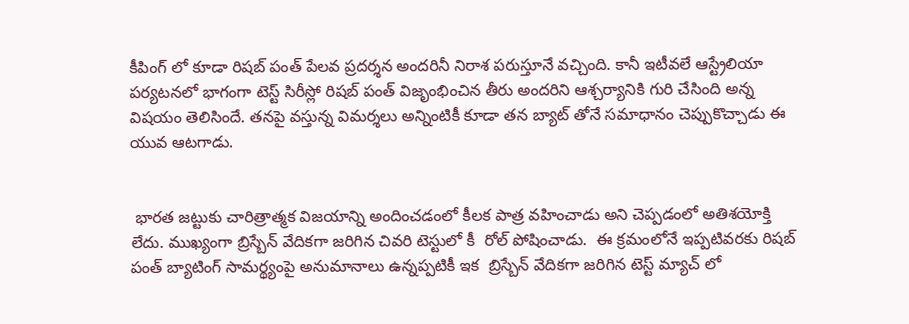కీపింగ్ లో కూడా రిషబ్ పంత్ పేలవ ప్రదర్శన అందరినీ నిరాశ పరుస్తూనే వచ్చింది. కానీ ఇటీవలే ఆస్ట్రేలియా పర్యటనలో భాగంగా టెస్ట్ సిరీస్లో రిషబ్ పంత్ విజృంభించిన తీరు అందరిని ఆశ్చర్యానికి గురి చేసింది అన్న విషయం తెలిసిందే. తనపై వస్తున్న విమర్శలు అన్నింటికీ కూడా తన బ్యాట్ తోనే సమాధానం చెప్పుకొచ్చాడు ఈ యువ ఆటగాడు.


 భారత జట్టుకు చారిత్రాత్మక విజయాన్ని అందించడంలో కీలక పాత్ర వహించాడు అని చెప్పడంలో అతిశయోక్తి లేదు. ముఖ్యంగా బ్రిస్బేన్ వేదికగా జరిగిన చివరి టెస్టులో కీ  రోల్ పోషించాడు.  ఈ క్రమంలోనే ఇప్పటివరకు రిషబ్ పంత్ బ్యాటింగ్ సామర్థ్యంపై అనుమానాలు ఉన్నప్పటికీ ఇక  బ్రిస్బేన్ వేదికగా జరిగిన టెస్ట్ మ్యాచ్ లో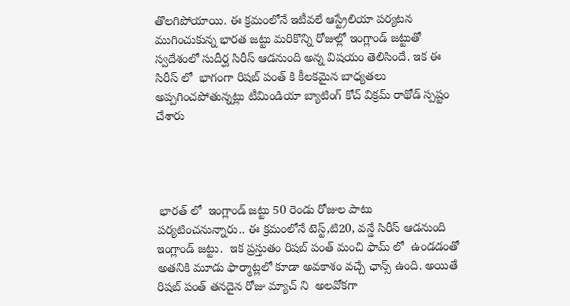తొలగిపోయాయి. ఈ క్రమంలోనే ఇటీవలే ఆస్ట్రేలియా పర్యటన ముగించుకున్న భారత జట్టు మరికొన్ని రోజుల్లో ఇంగ్లాండ్ జట్టుతో స్వదేశంలో సుదీర్ఘ సిరీస్ ఆడనుంది అన్న విషయం తెలిసిందే. ఇక ఈ సిరీస్ లో  భాగంగా రిషబ్ పంత్ కి కీలకమైన బాధ్యతలు అప్పగించపోతున్నట్లు టీమిండియా బ్యాటింగ్ కోచ్ విక్రమ్ రాథోడ్ స్పష్టం చేశారు




 భారత్ లో  ఇంగ్లాండ్ జట్టు 50 రెండు రోజుల పాటు పర్యటించనున్నారు.. ఈ క్రమంలోనే టెస్ట్,టి20, వన్డే సిరీస్ ఆడనుంది ఇంగ్లాండ్ జట్టు.  ఇక ప్రస్తుతం రిషబ్ పంత్ మంచి ఫామ్ లో  ఉండడంతో అతనికి మూడు ఫార్మాట్లలో కూడా అవకాశం వచ్చే ఛాన్స్ ఉంది. అయితే రిషబ్ పంత్ తనదైన రోజు మ్యాచ్ ని  అలవోకగా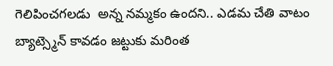గెలిపించగలడు  అన్న నమ్మకం ఉందని.. ఎడమ చేతి వాటం బ్యాట్స్మెన్ కావడం జట్టుకు మరింత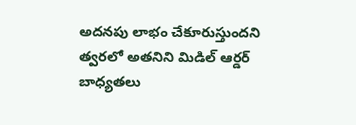అదనపు లాభం చేకూరుస్తుందని త్వరలో అతనిని మిడిల్ ఆర్డర్ బాధ్యతలు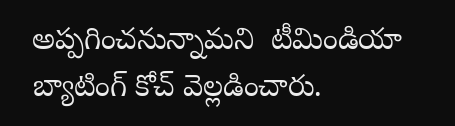అప్పగించనున్నామని  టీమిండియా బ్యాటింగ్ కోచ్ వెల్లడించారు.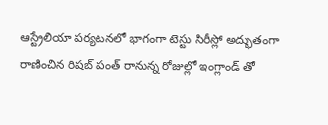ఆస్ట్రేలియా పర్యటనలో భాగంగా టెస్టు సిరీస్లో అద్భుతంగా రాణించిన రిషబ్ పంత్ రానున్న రోజుల్లో ఇంగ్లాండ్ తో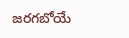జరగబోయే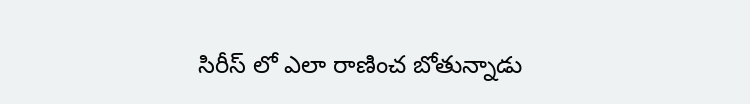సిరీస్ లో ఎలా రాణించ బోతున్నాడు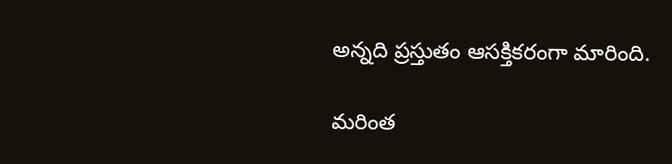అన్నది ప్రస్తుతం ఆసక్తికరంగా మారింది.

మరింత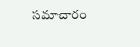సమాచారం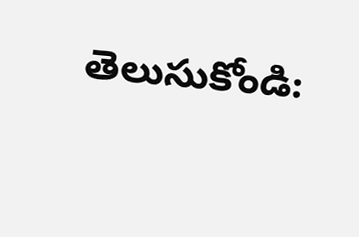తెలుసుకోండి: